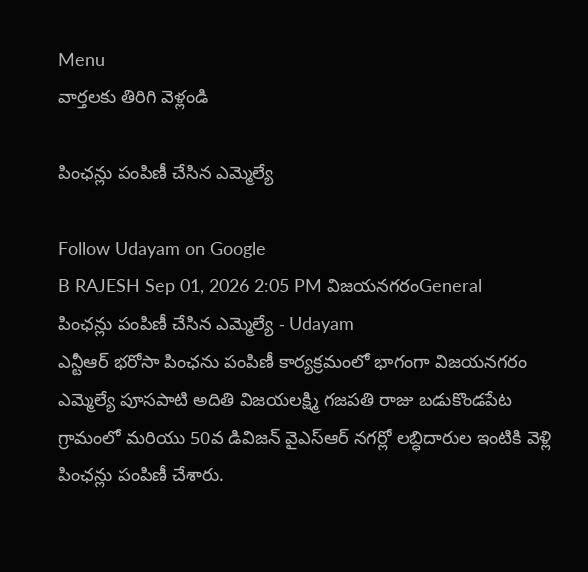Menu
వార్తలకు తిరిగి వెళ్లండి

పింఛన్లు పంపిణీ చేసిన ఎమ్మెల్యే

Follow Udayam on Google
B RAJESH Sep 01, 2026 2:05 PM విజయనగరంGeneral
పింఛన్లు పంపిణీ చేసిన ఎమ్మెల్యే - Udayam
ఎన్టీఆర్ భరోసా పింఛను పంపిణీ కార్యక్రమంలో భాగంగా విజయనగరం ఎమ్మెల్యే పూసపాటి అదితి విజయలక్ష్మి గజపతి రాజు బడుకొండపేట గ్రామంలో మరియు 50వ డివిజన్ వైఎస్ఆర్ నగర్లో లబ్ధిదారుల ఇంటికి వెళ్లి పింఛన్లు పంపిణీ చేశారు.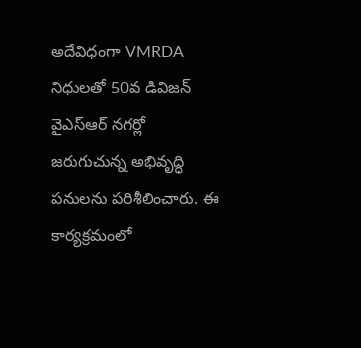అదేవిధంగా VMRDA నిధులతో 50వ డివిజన్ వైఎస్ఆర్ నగర్లో జరుగుచున్న అభివృద్ధి పనులను పరిశీలించారు. ఈ కార్యక్రమంలో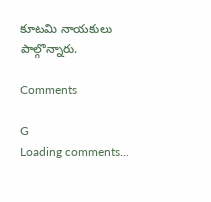కూటమి నాయకులు పాల్గొన్నారు.

Comments

G
Loading comments...